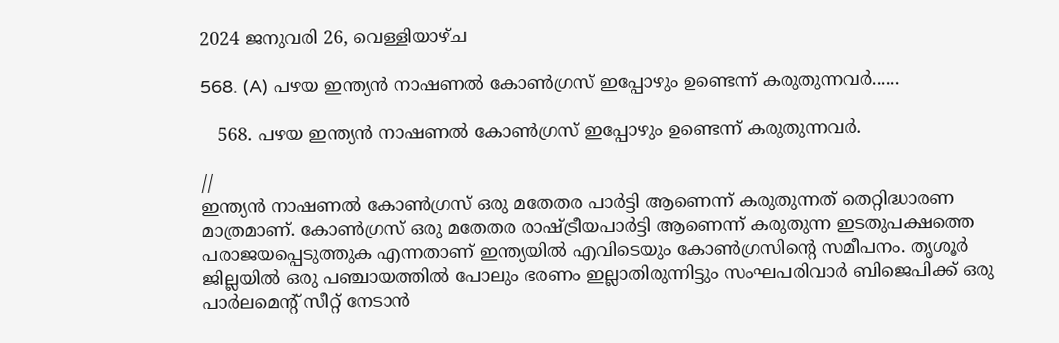2024 ജനുവരി 26, വെള്ളിയാഴ്‌ച

568. (A) പഴയ ഇന്ത്യൻ നാഷണൽ കോൺഗ്രസ് ഇപ്പോഴും ഉണ്ടെന്ന് കരുതുന്നവർ......

   568. പഴയ ഇന്ത്യൻ നാഷണൽ കോൺഗ്രസ് ഇപ്പോഴും ഉണ്ടെന്ന് കരുതുന്നവർ.

//
ഇന്ത്യൻ നാഷണൽ കോൺഗ്രസ് ഒരു മതേതര പാർട്ടി ആണെന്ന് കരുതുന്നത് തെറ്റിദ്ധാരണ മാത്രമാണ്. കോൺഗ്രസ് ഒരു മതേതര രാഷ്ട്രീയപാർട്ടി ആണെന്ന് കരുതുന്ന ഇടതുപക്ഷത്തെ പരാജയപ്പെടുത്തുക എന്നതാണ് ഇന്ത്യയിൽ എവിടെയും കോൺഗ്രസിന്റെ സമീപനം. തൃശൂർ ജില്ലയിൽ ഒരു പഞ്ചായത്തിൽ പോലും ഭരണം ഇല്ലാതിരുന്നിട്ടും സംഘപരിവാർ ബിജെപിക്ക് ഒരു പാർലമെന്റ് സീറ്റ് നേടാൻ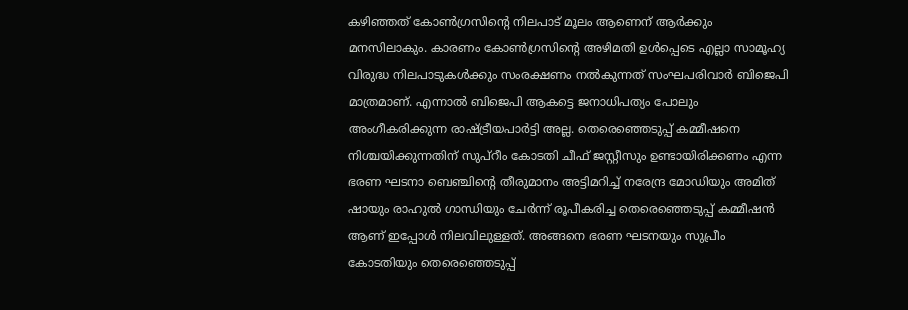കഴിഞ്ഞത് കോൺഗ്രസിന്റെ നിലപാട് മൂലം ആണെന് ആർക്കും മനസിലാകും. കാരണം കോൺഗ്രസിന്റെ അഴിമതി ഉൾപ്പെടെ എല്ലാ സാമൂഹ്യ വിരുദ്ധ നിലപാടുകൾക്കും സംരക്ഷണം നൽകുന്നത് സംഘപരിവാർ ബിജെപി മാത്രമാണ്. എന്നാൽ ബിജെപി ആകട്ടെ ജനാധിപത്യം പോലും അംഗീകരിക്കുന്ന രാഷ്ട്രീയപാർട്ടി അല്ല. തെരെഞ്ഞെടുപ്പ് കമ്മീഷനെ നിശ്ചയിക്കുന്നതിന് സുപ്റീം കോടതി ചീഫ് ജസ്റ്റീസും ഉണ്ടായിരിക്കണം എന്ന ഭരണ ഘടനാ ബെഞ്ചിന്റെ തീരുമാനം അട്ടിമറിച്ച് നരേന്ദ്ര മോഡിയും അമിത് ഷായും രാഹുൽ ഗാന്ധിയും ചേർന്ന് രൂപീകരിച്ച തെരെഞ്ഞെടുപ്പ് കമ്മീഷൻ ആണ് ഇപ്പോൾ നിലവിലുള്ളത്. അങ്ങനെ ഭരണ ഘടനയും സുപ്രീം കോടതിയും തെരെഞ്ഞെടുപ്പ്‌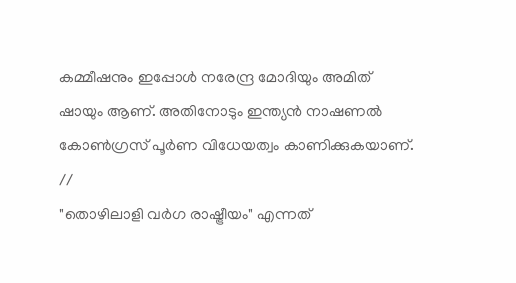കമ്മീഷനും ഇപ്പോൾ നരേന്ദ്ര മോദിയും അമിത് ഷായും ആണ്. അതിനോടും ഇന്ത്യൻ നാഷണൽ കോൺഗ്രസ് പൂർണ വിധേയത്വം കാണിക്കുകയാണ്.
//
"തൊഴിലാളി വർഗ രാഷ്ട്രീയം" എന്നത്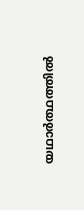യഥാർത്ഥത്തിൽ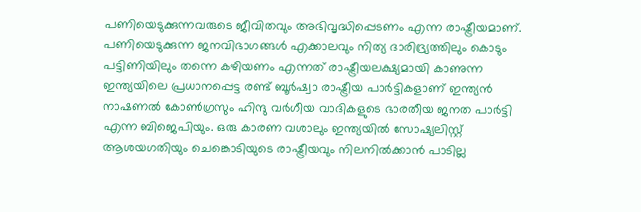പണിയെടുക്കുന്നവരുടെ ജീവിതവും അഭിവൃദ്ധിപ്പെടണം എന്ന രാഷ്ട്രീയമാണ്. പണിയെടുക്കുന്ന ജനവിഭാഗങ്ങൾ എക്കാലവും നിത്യ ദാരിദ്ര്യത്തിലും കൊടും പട്ടിണിയിലും തന്നെ കഴിയണം എന്നത് രാഷ്ട്രീയലക്ഷ്യമായി കാണുന്ന ഇന്ത്യയിലെ പ്രധാനപ്പെട്ട രണ്ട് ബൂർഷ്വാ രാഷ്ട്രീയ പാർട്ടികളാണ് ഇന്ത്യൻ നാഷണൽ കോൺഗ്രസും ഹിന്ദു വർഗീയ വാദികളുടെ ഭാരതീയ ജനത പാർട്ടി എന്ന ബിജെപിയും. ഒരു കാരണ വശാലും ഇന്ത്യയിൽ സോഷ്യലിസ്റ്റ് ആശയഗതിയും ചെങ്കൊടിയുടെ രാഷ്ട്രീയവും നിലനിൽക്കാൻ പാടില്ല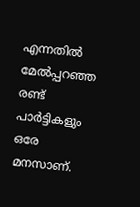എന്നതിൽ മേൽപ്പറഞ്ഞ രണ്ട് പാർട്ടികളും ഒരേ മനസാണ്.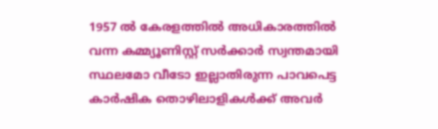1957 ൽ കേരളത്തിൽ അധികാരത്തിൽ വന്ന കമ്മ്യൂണിസ്റ്റ് സർക്കാർ സ്വന്തമായി സ്ഥലമോ വീടോ ഇല്ലാതിരുന്ന പാവപെട്ട കാർഷിക തൊഴിലാളികൾക്ക് അവർ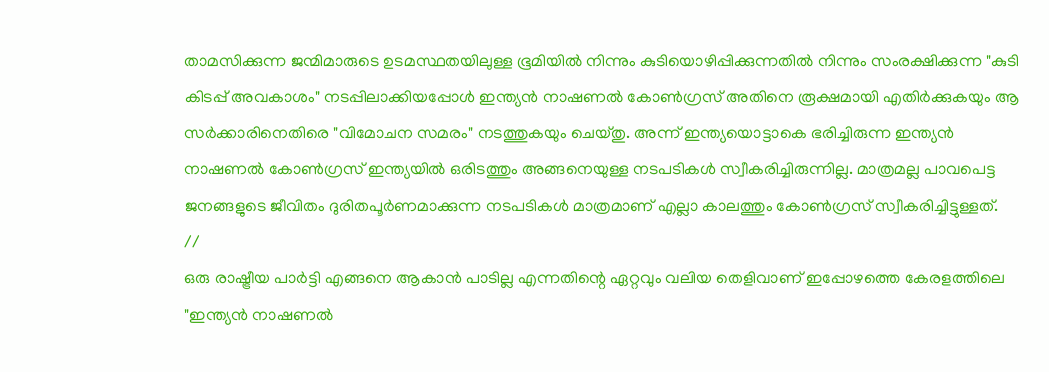താമസിക്കുന്ന ജന്മിമാരുടെ ഉടമസ്ഥതയിലുള്ള ഭൂമിയിൽ നിന്നും കുടിയൊഴിപ്പിക്കുന്നതിൽ നിന്നും സംരക്ഷിക്കുന്ന "കുടി കിടപ്പ് അവകാശം" നടപ്പിലാക്കിയപ്പോൾ ഇന്ത്യൻ നാഷണൽ കോൺഗ്രസ് അതിനെ രൂക്ഷമായി എതിർക്കുകയും ആ സർക്കാരിനെതിരെ "വിമോചന സമരം" നടത്തുകയും ചെയ്തു. അന്ന് ഇന്ത്യയൊട്ടാകെ ഭരിച്ചിരുന്ന ഇന്ത്യൻ നാഷണൽ കോൺഗ്രസ് ഇന്ത്യയിൽ ഒരിടത്തും അങ്ങനെയുള്ള നടപടികൾ സ്വീകരിച്ചിരുന്നില്ല. മാത്രമല്ല പാവപെട്ട ജനങ്ങളുടെ ജീവിതം ദുരിതപൂർണമാക്കുന്ന നടപടികൾ മാത്രമാണ് എല്ലാ കാലത്തും കോൺഗ്രസ് സ്വീകരിച്ചിട്ടുള്ളത്.
//
ഒരു രാഷ്ട്രീയ പാർട്ടി എങ്ങനെ ആകാൻ പാടില്ല എന്നതിന്റെ ഏറ്റവും വലിയ തെളിവാണ് ഇപ്പോഴത്തെ കേരളത്തിലെ "ഇന്ത്യൻ നാഷണൽ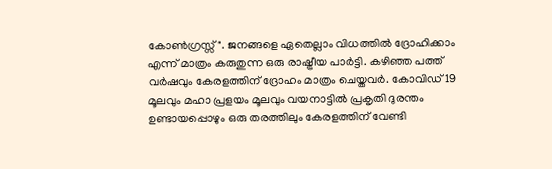കോൺഗ്രസ്സ്". ജനങ്ങളെ ഏതെല്ലാം വിധത്തിൽ ദ്രോഹിക്കാം എന്ന് മാത്രം കരുതുന്ന ഒരു രാഷ്ട്രീയ പാർട്ടി. കഴിഞ്ഞ പത്ത് വർഷവും കേരളത്തിന്‌ ദ്രോഹം മാത്രം ചെയ്തവർ. കോവിഡ് 19 മൂലവും മഹാ പ്രളയം മൂലവും വയനാട്ടിൽ പ്രകൃതി ദുരന്തം ഉണ്ടായപ്പൊഴും ഒരു തരത്തിലും കേരളത്തിന്‌ വേണ്ടി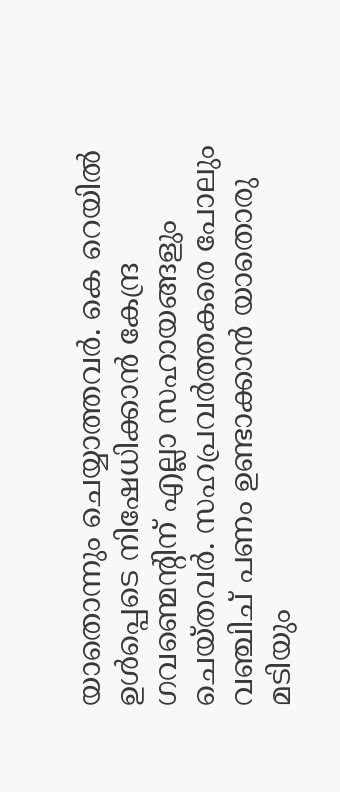യാതൊന്നും ചെയ്യാത്തവർ. കെ റെയിൽ ഉൾപ്പെടെ നിഷേധിക്കാൻ കേന്ദ്ര ഗവണ്മെന്റിന് എല്ലാ സഹായങ്ങളും ചെയ്തവർ. സഹപ്രവർത്തകരെ പോലും വഞ്ചിച് പണം ഉണ്ടാക്കാൻ യാതൊരു മടിയും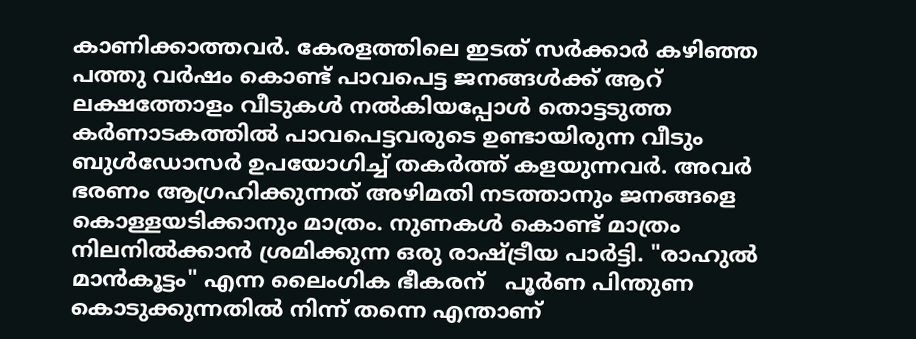കാണിക്കാത്തവർ. കേരളത്തിലെ ഇടത് സർക്കാർ കഴിഞ്ഞ പത്തു വർഷം കൊണ്ട് പാവപെട്ട ജനങ്ങൾക്ക് ആറ് ലക്ഷത്തോളം വീടുകൾ നൽകിയപ്പോൾ തൊട്ടടുത്ത കർണാടകത്തിൽ പാവപെട്ടവരുടെ ഉണ്ടായിരുന്ന വീടും ബുൾഡോസർ ഉപയോഗിച്ച് തകർത്ത് കളയുന്നവർ. അവർ ഭരണം ആഗ്രഹിക്കുന്നത് അഴിമതി നടത്താനും ജനങ്ങളെ കൊള്ളയടിക്കാനും മാത്രം. നുണകൾ കൊണ്ട് മാത്രം നിലനിൽക്കാൻ ശ്രമിക്കുന്ന ഒരു രാഷ്ട്രീയ പാർട്ടി. "രാഹുൽ മാൻകൂട്ടം" എന്ന ലൈംഗിക ഭീകരന്   പൂർണ പിന്തുണ കൊടുക്കുന്നതിൽ നിന്ന് തന്നെ എന്താണ്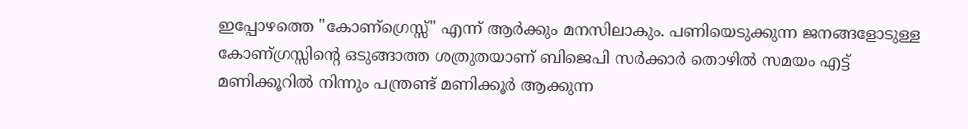ഇപ്പോഴത്തെ "കോണ്ഗ്രെസ്സ്" എന്ന് ആർക്കും മനസിലാകും. പണിയെടുക്കുന്ന ജനങ്ങളോടുള്ള കോണ്ഗ്രസ്സിന്റെ ഒടുങ്ങാത്ത ശത്രുതയാണ് ബിജെപി സർക്കാർ തൊഴിൽ സമയം എട്ട് മണിക്കൂറിൽ നിന്നും പന്ത്രണ്ട് മണിക്കൂർ ആക്കുന്ന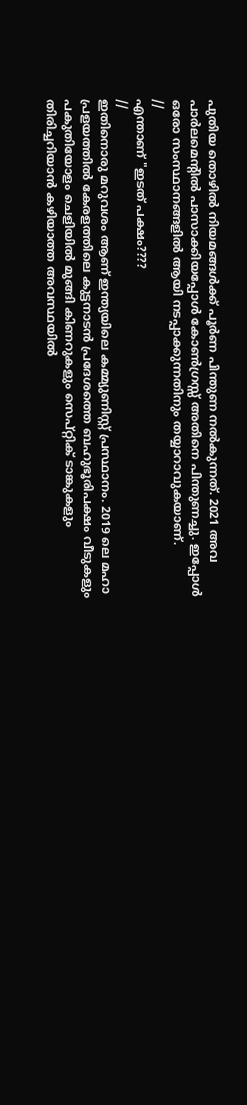പുതിയ തൊഴിൽ നിയമങ്ങൾക്ക് പൂർണ പിന്തുണ നൽകുന്നത്. 2021 അവ പാർലമെന്റിൽ പാസാക്കിയപ്പോൾ കോൺഗ്രസ്സ് അതിനെ പിന്തുണച്ചു. ഇപ്പോൾ ഒരോ സംസ്ഥാനങ്ങളിൽ ആയി നടപ്പാക്കുന്നതിനും തയ്യാറാവുകയാണ്.
//
എന്താണ് "ഇടത് പക്ഷം????
//
ഇതിനൊരു മറുവശം ആണ് ഇന്ത്യയിലെ കമ്മ്യുണിസ്റ്റ് പ്രസ്ഥാനം. 2019 ലെ മഹാ പ്രളയത്തിൽ കേരളത്തിലെ കുട്ടനാടൻ പ്രദേശത്തെ ബഹുഭൂരിപക്ഷം വീടുകളും പകുതിയോളം ചെളിയിൽ മുങ്ങി കിണറുകളും സെപ്റ്റിക് ടാങ്കുകളും തിരിച്ചറിയാൻ കഴിയാത്ത അവസ്ഥയിൽ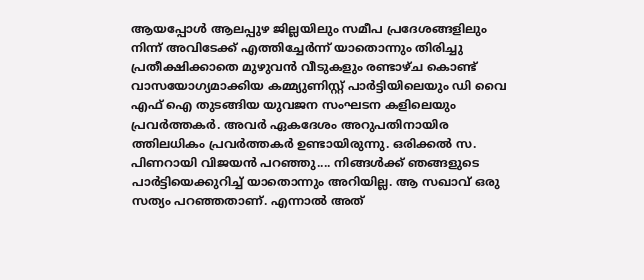ആയപ്പോൾ ആലപ്പുഴ ജില്ലയിലും സമീപ പ്രദേശങ്ങളിലും നിന്ന് അവിടേക്ക് എത്തിച്ചേർന്ന് യാതൊന്നും തിരിച്ചു പ്രതീക്ഷിക്കാതെ മുഴുവൻ വീടുകളും രണ്ടാഴ്ച കൊണ്ട് വാസയോഗ്യമാക്കിയ കമ്മ്യുണിസ്റ്റ് പാർട്ടിയിലെയും ഡി വൈ എഫ് ഐ തുടങ്ങിയ യുവജന സംഘടന കളിലെയും പ്രവർത്തകർ. അവർ ഏകദേശം അറുപതിനായിര ത്തിലധികം പ്രവർത്തകർ ഉണ്ടായിരുന്നു. ഒരിക്കൽ സ. പിണറായി വിജയൻ പറഞ്ഞു.... നിങ്ങൾക്ക് ഞങ്ങളുടെ പാർട്ടിയെക്കുറിച്ച് യാതൊന്നും അറിയില്ല. ആ സഖാവ് ഒരു സത്യം പറഞ്ഞതാണ്. എന്നാൽ അത്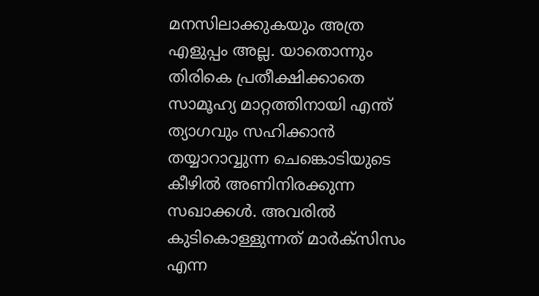മനസിലാക്കുകയും അത്ര എളുപ്പം അല്ല. യാതൊന്നും തിരികെ പ്രതീക്ഷിക്കാതെ സാമൂഹ്യ മാറ്റത്തിനായി എന്ത് ത്യാഗവും സഹിക്കാൻ തയ്യാറാവ്വുന്ന ചെങ്കൊടിയുടെ കീഴിൽ അണിനിരക്കുന്ന സഖാക്കൾ. അവരിൽ കുടികൊള്ളുന്നത് മാർക്സിസം എന്ന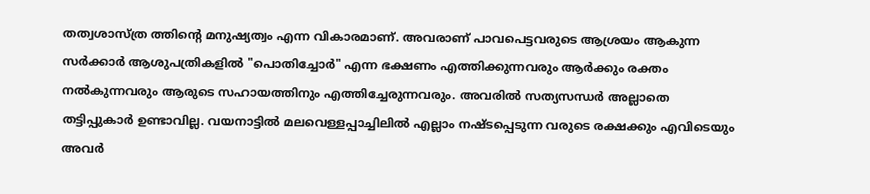തത്വശാസ്ത്ര ത്തിന്റെ മനുഷ്യത്വം എന്ന വികാരമാണ്. അവരാണ് പാവപെട്ടവരുടെ ആശ്രയം ആകുന്ന സർക്കാർ ആശുപത്രികളിൽ "പൊതിച്ചോർ" എന്ന ഭക്ഷണം എത്തിക്കുന്നവരും ആർക്കും രക്തം നൽകുന്നവരും ആരുടെ സഹായത്തിനും എത്തിച്ചേരുന്നവരും. അവരിൽ സത്യസന്ധർ അല്ലാതെ തട്ടിപ്പുകാർ ഉണ്ടാവില്ല. വയനാട്ടിൽ മലവെള്ളപ്പാച്ചിലിൽ എല്ലാം നഷ്ടപ്പെടുന്ന വരുടെ രക്ഷക്കും എവിടെയും അവർ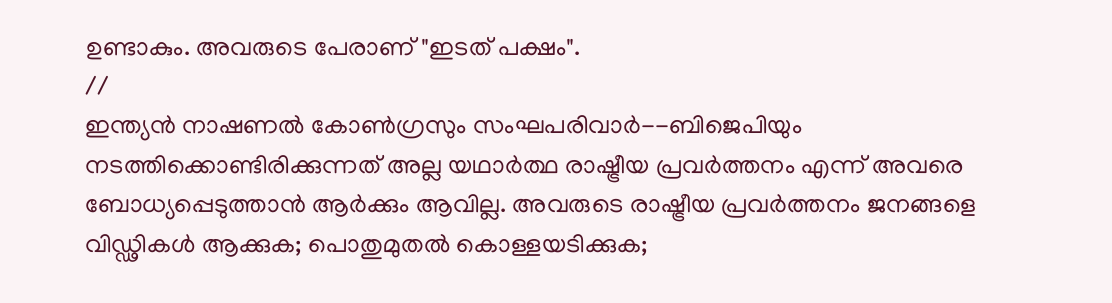ഉണ്ടാകും. അവരുടെ പേരാണ് "ഇടത് പക്ഷം".
//
ഇന്ത്യൻ നാഷണൽ കോൺഗ്രസും സംഘപരിവാർ--ബിജെപിയും നടത്തിക്കൊണ്ടിരിക്കുന്നത് അല്ല യഥാർത്ഥ രാഷ്ട്രീയ പ്രവർത്തനം എന്ന് അവരെ ബോധ്യപ്പെടുത്താൻ ആർക്കും ആവില്ല. അവരുടെ രാഷ്ട്രീയ പ്രവർത്തനം ജനങ്ങളെ വിഡ്ഢികൾ ആക്കുക; പൊതുമുതൽ കൊള്ളയടിക്കുക;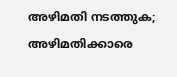അഴിമതി നടത്തുക; അഴിമതിക്കാരെ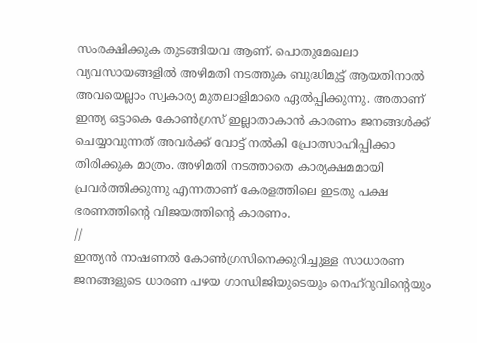സംരക്ഷിക്കുക തുടങ്ങിയവ ആണ്. പൊതുമേഖലാ വ്യവസായങ്ങളിൽ അഴിമതി നടത്തുക ബുദ്ധിമുട്ട് ആയതിനാൽ അവയെല്ലാം സ്വകാര്യ മുതലാളിമാരെ ഏൽപ്പിക്കുന്നു. അതാണ് ഇന്ത്യ ഒട്ടാകെ കോൺഗ്രസ് ഇല്ലാതാകാൻ കാരണം ജനങ്ങൾക്ക് ചെയ്യാവുന്നത് അവർക്ക് വോട്ട് നൽകി പ്രോത്സാഹിപ്പിക്കാ തിരിക്കുക മാത്രം. അഴിമതി നടത്താതെ കാര്യക്ഷമമായി പ്രവർത്തിക്കുന്നു എന്നതാണ് കേരളത്തിലെ ഇടതു പക്ഷ ഭരണത്തിന്റെ വിജയത്തിന്റെ കാരണം.
//
ഇന്ത്യൻ നാഷണൽ കോൺഗ്രസിനെക്കുറിച്ചുള്ള സാധാരണ ജനങ്ങളുടെ ധാരണ പഴയ ഗാന്ധിജിയുടെയും നെഹ്‌റുവിന്റെയും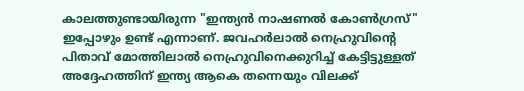കാലത്തുണ്ടായിരുന്ന "ഇന്ത്യൻ നാഷണൽ കോൺഗ്രസ്" ഇപ്പോഴും ഉണ്ട് എന്നാണ്. ജവഹർലാൽ നെഹ്രുവിന്റെ പിതാവ് മോത്തിലാൽ നെഹ്രുവിനെക്കുറിച്ച് കേട്ടിട്ടുള്ളത് അദ്ദേഹത്തിന് ഇന്ത്യ ആകെ തന്നെയും വിലക്ക്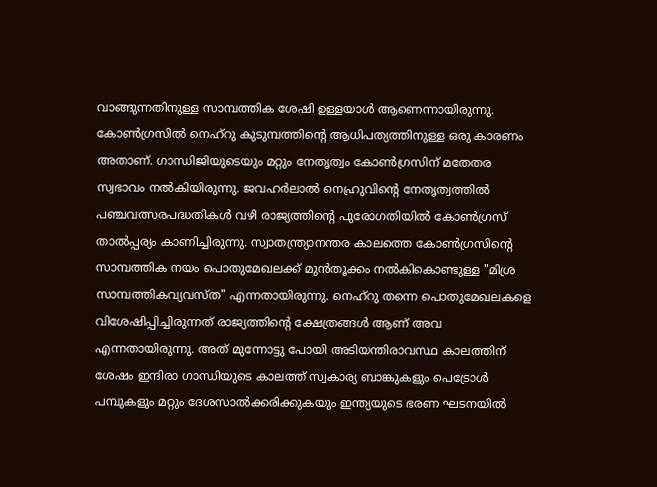വാങ്ങുന്നതിനുള്ള സാമ്പത്തിക ശേഷി ഉള്ളയാൾ ആണെന്നായിരുന്നു. കോൺഗ്രസിൽ നെഹ്‌റു കുടുമ്പത്തിന്റെ ആധിപത്യത്തിനുള്ള ഒരു കാരണം അതാണ്. ഗാന്ധിജിയുടെയും മറ്റും നേതൃത്വം കോൺഗ്രസിന് മതേതര സ്വഭാവം നൽകിയിരുന്നു. ജവഹർലാൽ നെഹ്രുവിന്റെ നേതൃത്വത്തിൽ പഞ്ചവത്സരപദ്ധതികൾ വഴി രാജ്യത്തിന്റെ പുരോഗതിയിൽ കോൺഗ്രസ് താൽപ്പര്യം കാണിച്ചിരുന്നു. സ്വാതന്ത്ര്യാനന്തര കാലത്തെ കോൺഗ്രസിന്റെ സാമ്പത്തിക നയം പൊതുമേഖലക്ക് മുൻ‌തൂക്കം നൽകികൊണ്ടുള്ള "മിശ്ര സാമ്പത്തികവ്യവസ്ത" എന്നതായിരുന്നു. നെഹ്‌റു തന്നെ പൊതുമേഖലകളെ വിശേഷിപ്പിച്ചിരുന്നത് രാജ്യത്തിന്റെ ക്ഷേത്രങ്ങൾ ആണ് അവ എന്നതായിരുന്നു. അത് മുന്നോട്ടു പോയി അടിയന്തിരാവസ്ഥ കാലത്തിന് ശേഷം ഇന്ദിരാ ഗാന്ധിയുടെ കാലത്ത് സ്വകാര്യ ബാങ്കുകളും പെട്രോൾ പമ്പുകളും മറ്റും ദേശസാൽക്കരിക്കുകയും ഇന്ത്യയുടെ ഭരണ ഘടനയിൽ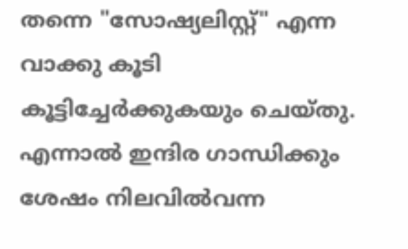തന്നെ "സോഷ്യലിസ്റ്റ്" എന്ന വാക്കു കൂടി കൂട്ടിച്ചേർക്കുകയും ചെയ്തു. എന്നാൽ ഇന്ദിര ഗാന്ധിക്കും ശേഷം നിലവിൽവന്ന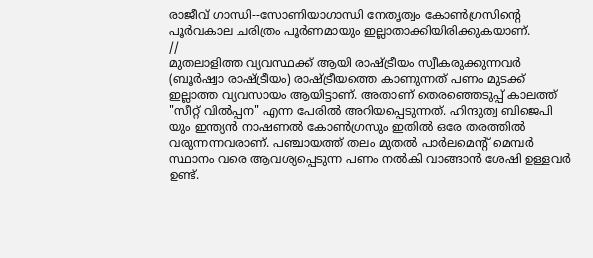രാജീവ് ഗാന്ധി--സോണിയാഗാന്ധി നേതൃത്വം കോൺഗ്രസിന്റെ പൂർവകാല ചരിത്രം പൂർണമായും ഇല്ലാതാക്കിയിരിക്കുകയാണ്.
//
മുതലാളിത്ത വ്യവസ്ഥക്ക് ആയി രാഷ്ട്രീയം സ്വീകരുക്കുന്നവർ (ബൂർഷ്വാ രാഷ്ട്രീയം) രാഷ്ട്രീയത്തെ കാണുന്നത് പണം മുടക്ക് ഇല്ലാത്ത വ്യവസായം ആയിട്ടാണ്. അതാണ്‌ തെരഞ്ഞെടുപ്പ് കാലത്ത് "സീറ്റ് വിൽപ്പന" എന്ന പേരിൽ അറിയപ്പെടുന്നത്. ഹിന്ദുത്വ ബിജെപി യും ഇന്ത്യൻ നാഷണൽ കോൺഗ്രസും ഇതിൽ ഒരേ തരത്തിൽ വരുന്നന്നവരാണ്. പഞ്ചായത്ത്‌ തലം മുതൽ പാർലമെന്റ് മെമ്പർ സ്ഥാനം വരെ ആവശ്യപ്പെടുന്ന പണം നൽകി വാങ്ങാൻ ശേഷി ഉള്ളവർ ഉണ്ട്.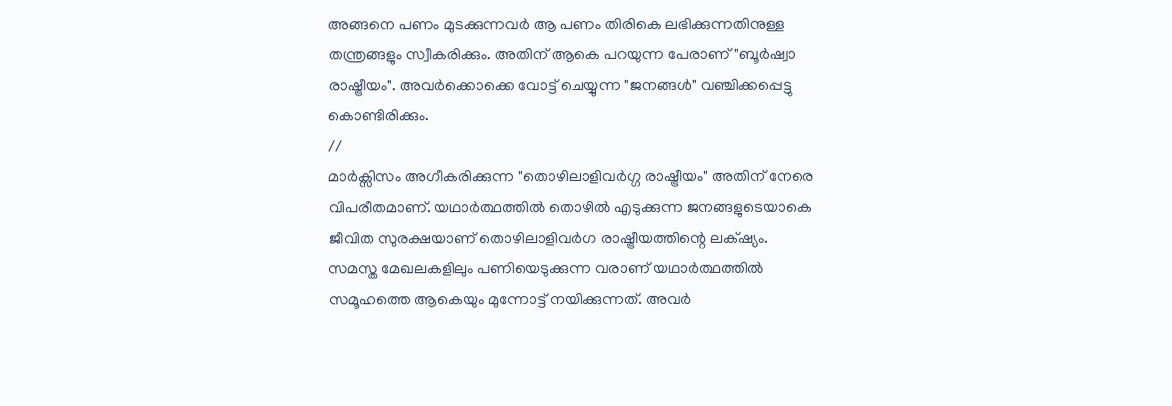അങ്ങനെ പണം മുടക്കുന്നവർ ആ പണം തിരികെ ലഭിക്കുന്നതിനുള്ള തന്ത്രങ്ങളും സ്വീകരിക്കും. അതിന് ആകെ പറയുന്ന പേരാണ് "ബൂർഷ്വാ രാഷ്ട്രീയം". അവർക്കൊക്കെ വോട്ട് ചെയ്യുന്ന "ജനങ്ങൾ" വഞ്ചിക്കപ്പെട്ടു കൊണ്ടിരിക്കും.
//
മാർക്സിസം അഗീകരിക്കുന്ന "തൊഴിലാളിവർഗ്ഗ രാഷ്ട്രീയം" അതിന് നേരെ വിപരീതമാണ്. യഥാർത്ഥത്തിൽ തൊഴിൽ എടുക്കുന്ന ജനങ്ങളുടെയാകെ ജീവിത സുരക്ഷയാണ് തൊഴിലാളിവർഗ രാഷ്ട്രീയത്തിന്റെ ലക്‌ഷ്യം. സമസ്ത മേഖലകളിലും പണിയെടുക്കുന്ന വരാണ് യഥാർത്ഥത്തിൽ സമൂഹത്തെ ആകെയും മുന്നോട്ട് നയിക്കുന്നത്. അവർ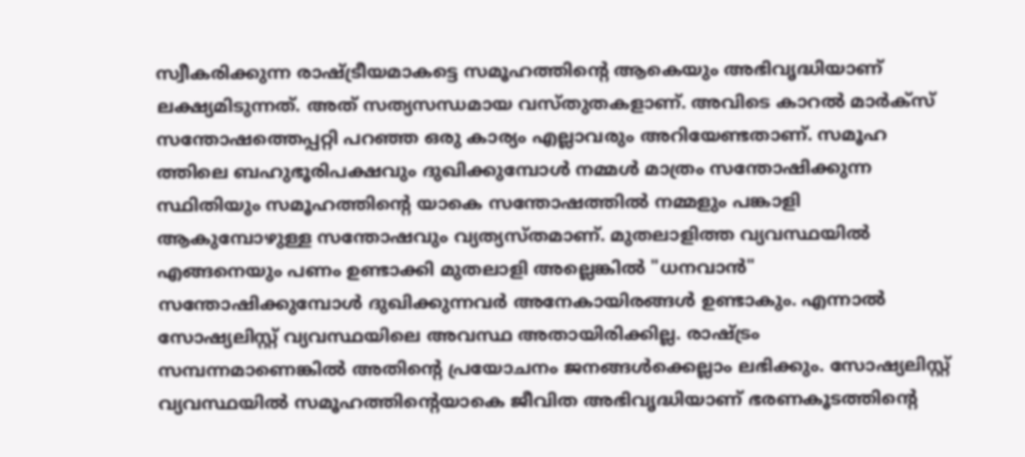സ്വീകരിക്കുന്ന രാഷ്ട്രീയമാകട്ടെ സമൂഹത്തിന്റെ ആകെയും അഭിവൃദ്ധിയാണ് ലക്ഷ്യമിടുന്നത്. അത് സത്യസന്ധമായ വസ്തുതകളാണ്. അവിടെ കാറൽ മാർക്സ് സന്തോഷത്തെപ്പറ്റി പറഞ്ഞ ഒരു കാര്യം എല്ലാവരും അറിയേണ്ടതാണ്. സമൂഹ ത്തിലെ ബഹുഭൂരിപക്ഷവും ദുഖിക്കുമ്പോൾ നമ്മൾ മാത്രം സന്തോഷിക്കുന്ന സ്ഥിതിയും സമൂഹത്തിന്റെ യാകെ സന്തോഷത്തിൽ നമ്മളും പങ്കാളി ആകുമ്പോഴുള്ള സന്തോഷവും വ്യത്യസ്തമാണ്. മുതലാളിത്ത വ്യവസ്ഥയിൽ എങ്ങനെയും പണം ഉണ്ടാക്കി മുതലാളി അല്ലെങ്കിൽ "ധനവാൻ" സന്തോഷിക്കുമ്പോൾ ദുഖിക്കുന്നവർ അനേകായിരങ്ങൾ ഉണ്ടാകും. എന്നാൽ സോഷ്യലിസ്റ്റ് വ്യവസ്ഥയിലെ അവസ്ഥ അതായിരിക്കില്ല. രാഷ്ട്രം സമ്പന്നമാണെങ്കിൽ അതിന്റെ പ്രയോചനം ജനങ്ങൾക്കെല്ലാം ലഭിക്കും. സോഷ്യലിസ്റ്റ് വ്യവസ്ഥയിൽ സമൂഹത്തിന്റെയാകെ ജീവിത അഭിവൃദ്ധിയാണ് ഭരണകൂടത്തിന്റെ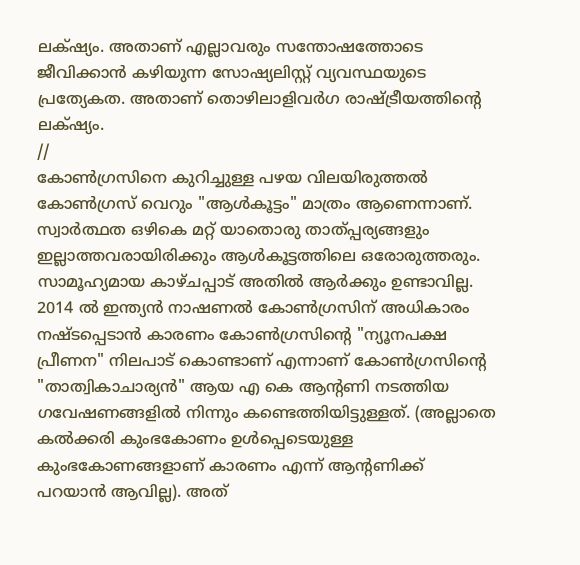ലക്‌ഷ്യം. അതാണ് എല്ലാവരും സന്തോഷത്തോടെ ജീവിക്കാൻ കഴിയുന്ന സോഷ്യലിസ്റ്റ് വ്യവസ്ഥയുടെ പ്രത്യേകത. അതാണ് തൊഴിലാളിവർഗ രാഷ്ട്രീയത്തിന്റെ ലക്‌ഷ്യം.
//
കോൺഗ്രസിനെ കുറിച്ചുള്ള പഴയ വിലയിരുത്തൽ കോൺഗ്രസ് വെറും "ആൾകൂട്ടം" മാത്രം ആണെന്നാണ്. സ്വാർത്ഥത ഒഴികെ മറ്റ് യാതൊരു താത്പ്പര്യങ്ങളും ഇല്ലാത്തവരായിരിക്കും ആൾകൂട്ടത്തിലെ ഒരോരുത്തരും. സാമൂഹ്യമായ കാഴ്ചപ്പാട് അതിൽ ആർക്കും ഉണ്ടാവില്ല. 2014 ൽ ഇന്ത്യൻ നാഷണൽ കോൺഗ്രസിന് അധികാരം നഷ്ടപ്പെടാൻ കാരണം കോൺഗ്രസിന്റെ "ന്യൂനപക്ഷ പ്രീണന" നിലപാട് കൊണ്ടാണ് എന്നാണ് കോൺഗ്രസിന്റെ "താത്വികാചാര്യൻ" ആയ എ കെ ആന്റണി നടത്തിയ ഗവേഷണങ്ങളിൽ നിന്നും കണ്ടെത്തിയിട്ടുള്ളത്. (അല്ലാതെ കൽക്കരി കുംഭകോണം ഉൾപ്പെടെയുള്ള കുംഭകോണങ്ങളാണ് കാരണം എന്ന് ആന്റണിക്ക് പറയാൻ ആവില്ല). അത്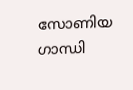സോണിയ ഗാന്ധി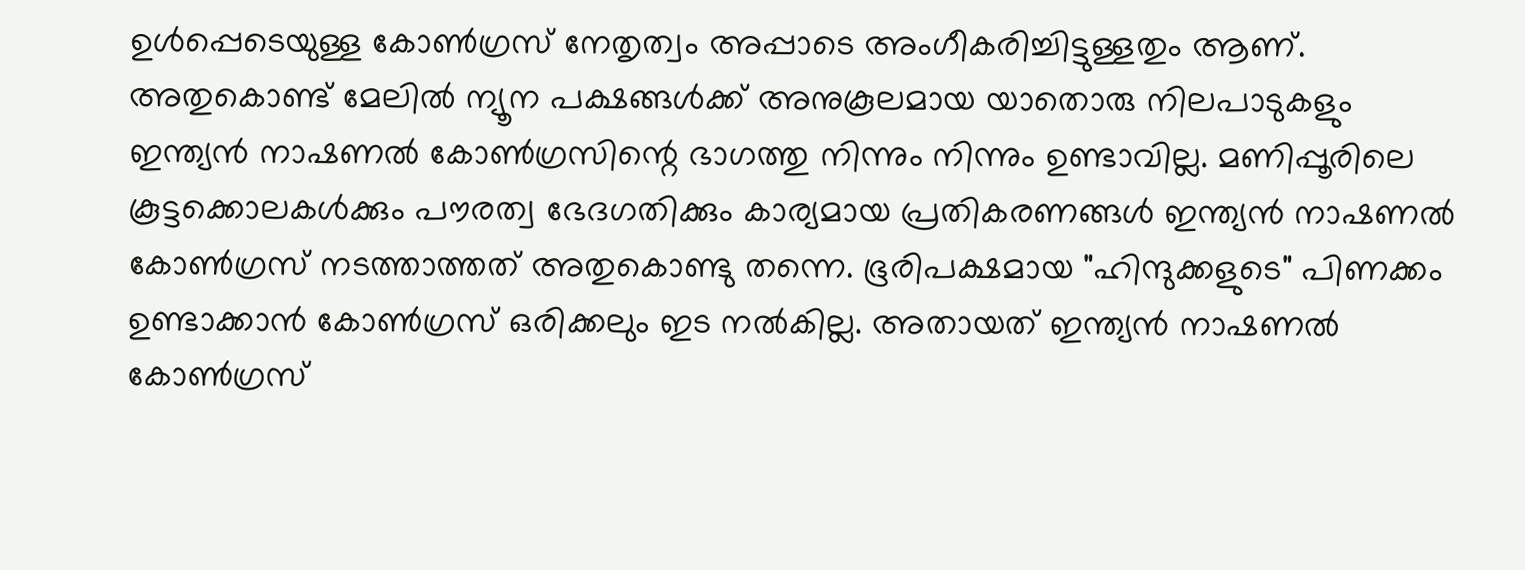ഉൾപ്പെടെയുള്ള കോൺഗ്രസ് നേതൃത്വം അപ്പാടെ അംഗീകരിച്ചിട്ടുള്ളതും ആണ്. അതുകൊണ്ട് മേലിൽ ന്യൂന പക്ഷങ്ങൾക്ക് അനുകൂലമായ യാതൊരു നിലപാടുകളും ഇന്ത്യൻ നാഷണൽ കോൺഗ്രസിന്റെ ഭാഗത്തു നിന്നും നിന്നും ഉണ്ടാവില്ല. മണിപ്പൂരിലെ കൂട്ടക്കൊലകൾക്കും പൗരത്വ ഭേദഗതിക്കും കാര്യമായ പ്രതികരണങ്ങൾ ഇന്ത്യൻ നാഷണൽ കോൺഗ്രസ് നടത്താത്തത് അതുകൊണ്ടു തന്നെ. ഭൂരിപക്ഷമായ "ഹിന്ദുക്കളുടെ" പിണക്കം ഉണ്ടാക്കാൻ കോൺഗ്രസ് ഒരിക്കലും ഇട നൽകില്ല. അതായത് ഇന്ത്യൻ നാഷണൽ കോൺഗ്രസ്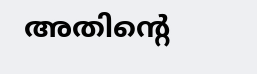അതിന്റെ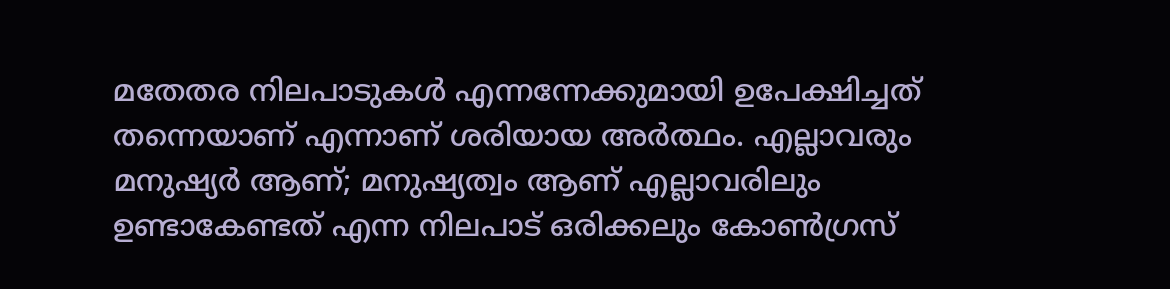മതേതര നിലപാടുകൾ എന്നന്നേക്കുമായി ഉപേക്ഷിച്ചത് തന്നെയാണ് എന്നാണ് ശരിയായ അർത്ഥം. എല്ലാവരും മനുഷ്യർ ആണ്; മനുഷ്യത്വം ആണ് എല്ലാവരിലും ഉണ്ടാകേണ്ടത് എന്ന നിലപാട് ഒരിക്കലും കോൺഗ്രസ്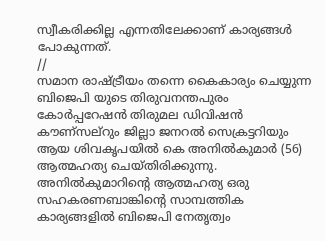സ്വീകരിക്കില്ല എന്നതിലേക്കാണ് കാര്യങ്ങൾ പോകുന്നത്.
//
സമാന രാഷ്ട്രീയം തന്നെ കൈകാര്യം ചെയ്യുന്ന ബിജെപി യുടെ തിരുവനന്തപുരം കോർപ്പറേഷൻ തിരുമല ഡിവിഷൻ കൗണ്സല്റും ജില്ലാ ജനറൽ സെക്രട്ടറിയും ആയ ശിവകൃപയിൽ കെ അനിൽകുമാർ (56) ആത്മഹത്യ ചെയ്തിരിക്കുന്നു. അനിൽകുമാറിന്റെ ആത്മഹത്യ ഒരു സഹകരണബാങ്കിന്റെ സാമ്പത്തിക കാര്യങ്ങളിൽ ബിജെപി നേതൃത്വം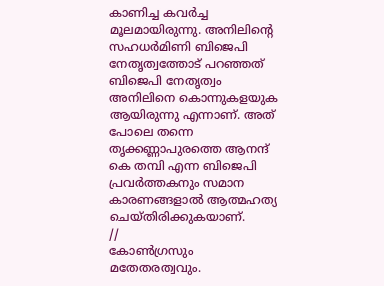കാണിച്ച കവർച്ച മൂലമായിരുന്നു. അനിലിന്റെ സഹധർമിണി ബിജെപി നേതൃത്വത്തോട് പറഞ്ഞത് ബിജെപി നേതൃത്വം അനിലിനെ കൊന്നുകളയുക ആയിരുന്നു എന്നാണ്. അത് പോലെ തന്നെ തൃക്കണ്ണാപുരത്തെ ആനന്ദ് കെ തമ്പി എന്ന ബിജെപി പ്രവർത്തകനും സമാന കാരണങ്ങളാൽ ആത്മഹത്യ ചെയ്തിരിക്കുകയാണ്.
//
കോൺഗ്രസും മതേതരത്വവും.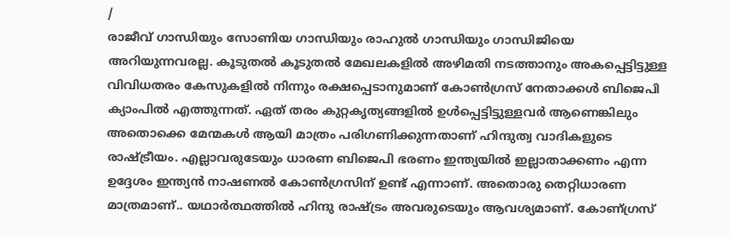/
രാജീവ് ഗാന്ധിയും സോണിയ ഗാന്ധിയും രാഹുൽ ഗാന്ധിയും ഗാന്ധിജിയെ അറിയുന്നവരല്ല. കൂടുതൽ കൂടുതൽ മേഖലകളിൽ അഴിമതി നടത്താനും അകപ്പെട്ടിട്ടുള്ള വിവിധതരം കേസുകളിൽ നിന്നും രക്ഷപ്പെടാനുമാണ് കോൺഗ്രസ് നേതാക്കൾ ബിജെപി ക്യാംപിൽ എത്തുന്നത്. ഏത് തരം കുറ്റകൃത്യങ്ങളിൽ ഉൾപ്പെട്ടിട്ടുള്ളവർ ആണെങ്കിലും അതൊക്കെ മേന്മകൾ ആയി മാത്രം പരിഗണിക്കുന്നതാണ് ഹിന്ദുത്വ വാദികളുടെ രാഷ്ട്രീയം. എല്ലാവരുടേയും ധാരണ ബിജെപി ഭരണം ഇന്ത്യയിൽ ഇല്ലാതാക്കണം എന്ന ഉദ്ദേശം ഇന്ത്യൻ നാഷണൽ കോൺഗ്രസിന് ഉണ്ട് എന്നാണ്. അതൊരു തെറ്റിധാരണ മാത്രമാണ്.. യഥാർത്ഥത്തിൽ ഹിന്ദു രാഷ്ട്രം അവരുടെയും ആവശ്യമാണ്. കോണ്ഗ്രസ്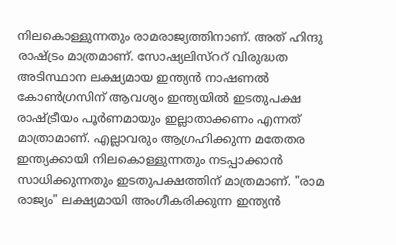നിലകൊള്ളുന്നതും രാമരാജ്യത്തിനാണ്. അത് ഹിന്ദു രാഷ്ട്രം മാത്രമാണ്. സോഷ്യലിസ്ററ് വിരുദ്ധത അടിസ്ഥാന ലക്ഷ്യമായ ഇന്ത്യൻ നാഷണൽ കോൺഗ്രസിന് ആവശ്യം ഇന്ത്യയിൽ ഇടതുപക്ഷ രാഷ്ട്രീയം പൂർണമായും ഇല്ലാതാക്കണം എന്നത് മാത്രാമാണ്. എല്ലാവരും ആഗ്രഹിക്കുന്ന മതേതര ഇന്ത്യക്കായി നിലകൊള്ളുന്നതും നടപ്പാക്കാൻ സാധിക്കുന്നതും ഇടതുപക്ഷത്തിന് മാത്രമാണ്. "രാമ രാജ്യം" ലക്ഷ്യമായി അംഗീകരിക്കുന്ന ഇന്ത്യൻ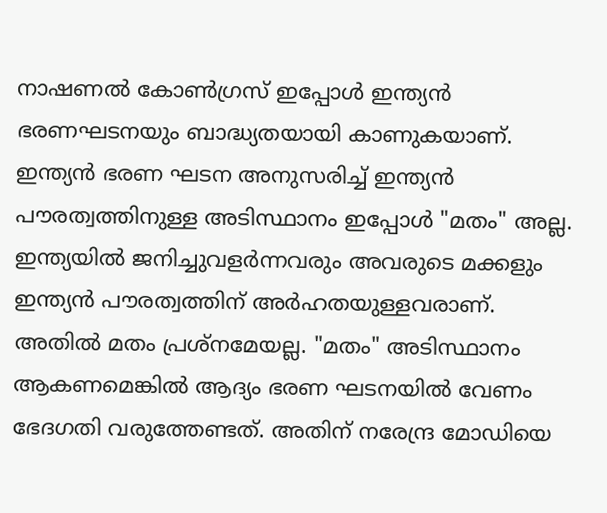നാഷണൽ കോൺഗ്രസ് ഇപ്പോൾ ഇന്ത്യൻ ഭരണഘടനയും ബാദ്ധ്യതയായി കാണുകയാണ്. ഇന്ത്യൻ ഭരണ ഘടന അനുസരിച്ച് ഇന്ത്യൻ പൗരത്വത്തിനുള്ള അടിസ്ഥാനം ഇപ്പോൾ "മതം" അല്ല. ഇന്ത്യയിൽ ജനിച്ചുവളർന്നവരും അവരുടെ മക്കളും ഇന്ത്യൻ പൗരത്വത്തിന് അർഹതയുള്ളവരാണ്. അതിൽ മതം പ്രശ്‌നമേയല്ല. "മതം" അടിസ്ഥാനം ആകണമെങ്കിൽ ആദ്യം ഭരണ ഘടനയിൽ വേണം ഭേദഗതി വരുത്തേണ്ടത്. അതിന് നരേന്ദ്ര മോഡിയെ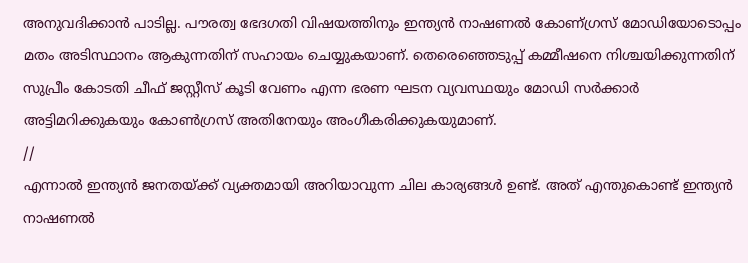അനുവദിക്കാൻ പാടില്ല. പൗരത്വ ഭേദഗതി വിഷയത്തിനും ഇന്ത്യൻ നാഷണൽ കോണ്ഗ്രസ് മോഡിയോടൊപ്പം മതം അടിസ്ഥാനം ആകുന്നതിന് സഹായം ചെയ്യുകയാണ്. തെരെഞ്ഞെടുപ്പ് കമ്മീഷനെ നിശ്ചയിക്കുന്നതിന് സുപ്രീം കോടതി ചീഫ് ജസ്റ്റീസ് കൂടി വേണം എന്ന ഭരണ ഘടന വ്യവസ്ഥയും മോഡി സർക്കാർ അട്ടിമറിക്കുകയും കോൺഗ്രസ് അതിനേയും അംഗീകരിക്കുകയുമാണ്.
//
എന്നാൽ ഇന്ത്യൻ ജനതയ്ക്ക് വ്യക്തമായി അറിയാവുന്ന ചില കാര്യങ്ങൾ ഉണ്ട്. അത് എന്തുകൊണ്ട് ഇന്ത്യൻ നാഷണൽ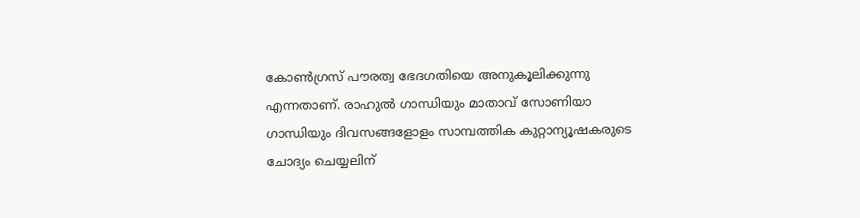കോൺഗ്രസ് പൗരത്വ ഭേദഗതിയെ അനുകൂലിക്കുന്നു എന്നതാണ്. രാഹുൽ ഗാന്ധിയും മാതാവ് സോണിയാ ഗാന്ധിയും ദിവസങ്ങളോളം സാമ്പത്തിക കുറ്റാന്യൂഷകരുടെ ചോദ്യം ചെയ്യലിന്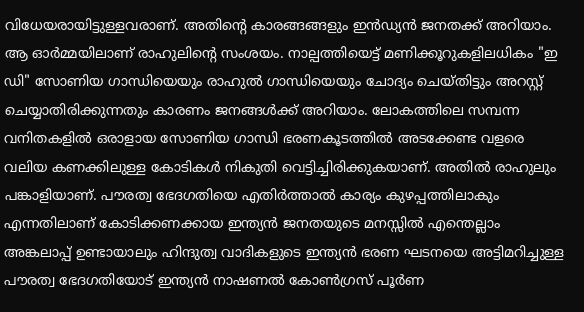വിധേയരായിട്ടുള്ളവരാണ്. അതിന്റെ കാരങ്ങങ്ങളും ഇൻഡ്യൻ ജനതക്ക്‌ അറിയാം. ആ ഓർമ്മയിലാണ് രാഹുലിന്റെ സംശയം. നാല്പത്തിയെട്ട് മണിക്കൂറുകളിലധികം "ഇ ഡി" സോണിയ ഗാന്ധിയെയും രാഹുൽ ഗാന്ധിയെയും ചോദ്യം ചെയ്തിട്ടും അറസ്റ്റ് ചെയ്യാതിരിക്കുന്നതും കാരണം ജനങ്ങൾക്ക് അറിയാം. ലോകത്തിലെ സമ്പന്ന വനിതകളിൽ ഒരാളായ സോണിയ ഗാന്ധി ഭരണകൂടത്തിൽ അടക്കേണ്ട വളരെ വലിയ കണക്കിലുള്ള കോടികൾ നികുതി വെട്ടിച്ചിരിക്കുകയാണ്. അതിൽ രാഹുലും പങ്കാളിയാണ്. പൗരത്വ ഭേദഗതിയെ എതിർത്താൽ കാര്യം കുഴപ്പത്തിലാകും എന്നതിലാണ് കോടിക്കണക്കായ ഇന്ത്യൻ ജനതയുടെ മനസ്സിൽ എന്തെല്ലാം അങ്കലാപ്പ് ഉണ്ടായാലും ഹിന്ദുത്വ വാദികളുടെ ഇന്ത്യൻ ഭരണ ഘടനയെ അട്ടിമറിച്ചുള്ള പൗരത്വ ഭേദഗതിയോട് ഇന്ത്യൻ നാഷണൽ കോൺഗ്രസ് പൂർണ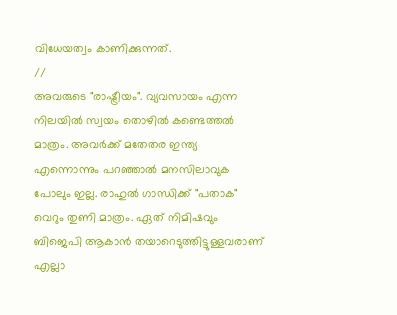വിധേയത്വം കാണിക്കുന്നത്.
//
അവരുടെ "രാഷ്ട്രീയം". വ്യവസായം എന്ന നിലയിൽ സ്വയം തൊഴിൽ കണ്ടെത്തൽ മാത്രം. അവർക്ക് മതേതര ഇന്ത്യ എന്നൊന്നും പറഞ്ഞാൽ മനസിലാവുക പോലും ഇല്ല. രാഹുൽ ഗാന്ധിക്ക് "പതാക" വെറും തുണി മാത്രം. ഏത് നിമിഷവും ബിജെപി ആകാൻ തയാറെടുത്തിട്ടുള്ളവരാണ് എല്ലാ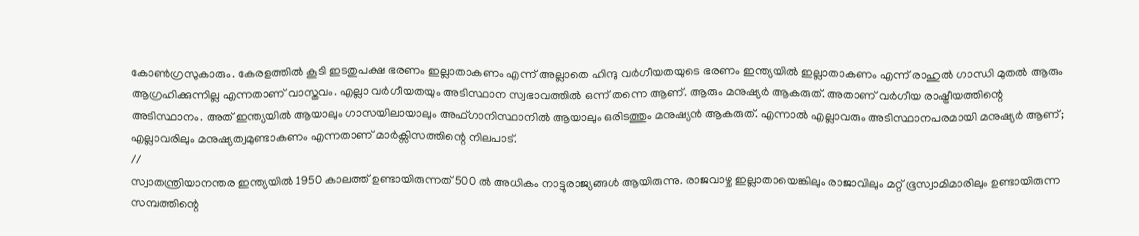കോൺഗ്രസുകാരും. കേരളത്തിൽ കൂടി ഇടതുപക്ഷ ഭരണം ഇല്ലാതാകണം എന്ന് അല്ലാതെ ഹിന്ദു വർഗീയതയുടെ ഭരണം ഇന്ത്യയിൽ ഇല്ലാതാകണം എന്ന് രാഹുൽ ഗാന്ധി മുതൽ ആരും ആഗ്രഹിക്കുന്നില്ല എന്നതാണ് വാസ്തവം. എല്ലാ വർഗീയതയും അടിസ്ഥാന സ്വഭാവത്തിൽ ഒന്ന് തന്നെ ആണ്. ആരും മനുഷ്യർ ആകരുത്. അതാണ് വർഗീയ രാഷ്ട്രീയത്തിന്റെ അടിസ്ഥാനം. അത് ഇന്ത്യയിൽ ആയാലും ഗാസയിലായാലും അഫ്‌ഗാനിസ്ഥാനിൽ ആയാലും ഒരിടത്തും മനുഷ്യൻ ആകരുത്. എന്നാൽ എല്ലാവരും അടിസ്ഥാനപരമായി മനുഷ്യർ ആണ്; എല്ലാവരിലും മനുഷ്യത്വമുണ്ടാകണം എന്നതാണ് മാർക്സിസത്തിന്റെ നിലപാട്.
//
സ്വാതന്ത്രിയാനന്തര ഇന്ത്യയിൽ 1950 കാലത്ത് ഉണ്ടായിരുന്നത് 500 ൽ അധികം നാട്ടുരാജ്യങ്ങൾ ആയിരുന്നു. രാജവാഴ്ച ഇല്ലാതായെങ്കിലും രാജാവിലും മറ്റ് ഭൂസ്വാമിമാരിലും ഉണ്ടായിരുന്ന സമ്പത്തിന്റെ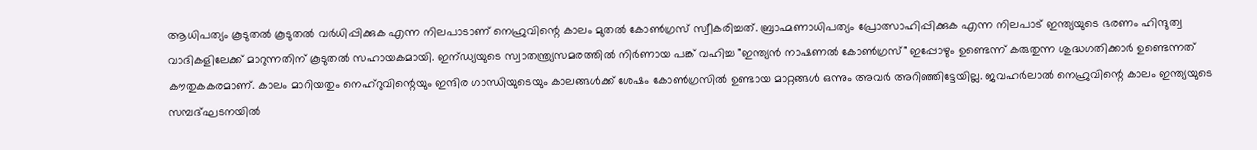ആധിപത്യം കൂടുതൽ കൂടുതൽ വർധിപ്പിക്കുക എന്ന നിലപാടാണ് നെഹ്രുവിന്റെ കാലം മുതൽ കോൺഗ്രസ് സ്വീകരിച്ചത്. ബ്രാഹ്മണാധിപത്യം പ്രോത്സാഹിപ്പിക്കുക എന്ന നിലപാട് ഇന്ത്യയുടെ ഭരണം ഹിന്ദുത്വ വാദികളിലേക്ക് മാറുന്നതിന് കൂടുതൽ സഹായകമായി. ഇന്ഡ്യയുടെ സ്വാതന്ത്ര്യസമരത്തിൽ നിർണായ പങ്ക് വഹിച്ച "ഇന്ത്യൻ നാഷണൽ കോൺഗ്രസ്" ഇപ്പോഴും ഉണ്ടെന്ന് കരുതുന്ന ശുദ്ധഗതിക്കാർ ഉണ്ടെന്നത് കൗതുകകരമാണ്. കാലം മാറിയതും നെഹ്‌റുവിന്റെയും ഇന്ദിര ഗാന്ധിയുടെയും കാലങ്ങൾക്ക് ശേഷം കോൺഗ്രസിൽ ഉണ്ടായ മാറ്റങ്ങൾ ഒന്നും അവർ അറിഞ്ഞിട്ടേയില്ല. ജവഹർലാൽ നെഹ്രുവിന്റെ കാലം ഇന്ത്യയുടെ സമ്പദ്ഘടനയിൽ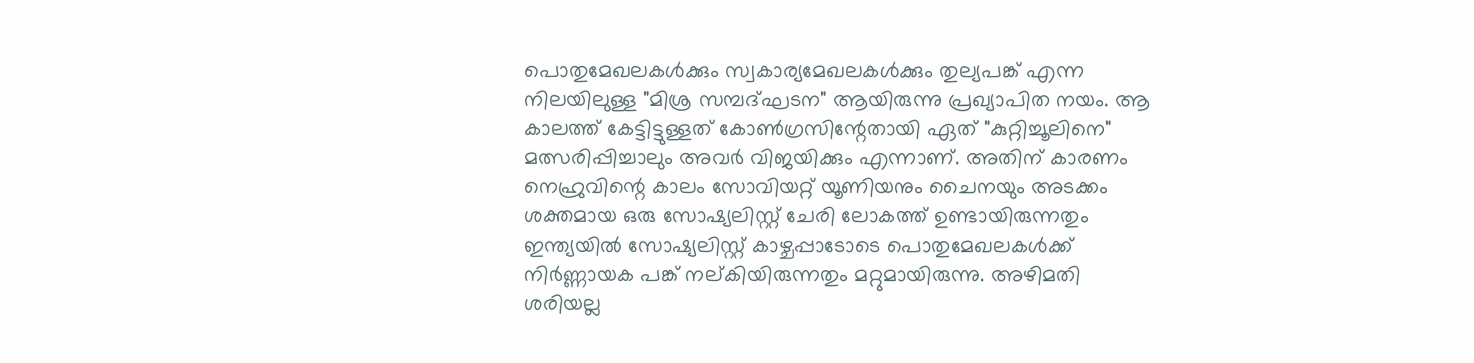പൊതുമേഖലകൾക്കും സ്വകാര്യമേഖലകൾക്കും തുല്യപങ്ക് എന്ന നിലയിലുള്ള "മിശ്ര സമ്പദ്ഘടന" ആയിരുന്നു പ്രഖ്യാപിത നയം. ആ കാലത്ത് കേട്ടിട്ടുള്ളത് കോൺഗ്രസിന്റേതായി ഏത് "കുറ്റിച്ചൂലിനെ" മത്സരിപ്പിച്ചാലും അവർ വിജയിക്കും എന്നാണ്. അതിന് കാരണം നെഹ്രുവിന്റെ കാലം സോവിയറ്റ് യൂണിയനും ചൈനയും അടക്കം ശക്തമായ ഒരു സോഷ്യലിസ്റ്റ് ചേരി ലോകത്ത്‌ ഉണ്ടായിരുന്നതും ഇന്ത്യയിൽ സോഷ്യലിസ്റ്റ് കാഴ്ചപ്പാടോടെ പൊതുമേഖലകൾക്ക് നിർണ്ണായക പങ്ക് നല്കിയിരുന്നതും മറ്റുമായിരുന്നു. അഴിമതി ശരിയല്ല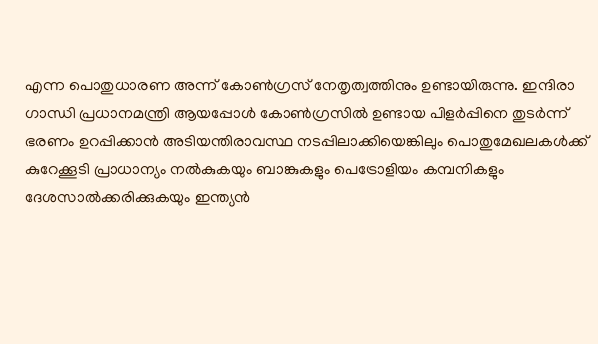എന്ന പൊതുധാരണ അന്ന് കോൺഗ്രസ് നേതൃത്വത്തിനും ഉണ്ടായിരുന്നു. ഇന്ദിരാ ഗാന്ധി പ്രധാനമന്ത്രി ആയപ്പോൾ കോൺഗ്രസിൽ ഉണ്ടായ പിളർപ്പിനെ തുടർന്ന് ഭരണം ഉറപ്പിക്കാൻ അടിയന്തിരാവസ്ഥ നടപ്പിലാക്കിയെങ്കിലും പൊതുമേഖലകൾക്ക് കുറേക്കൂടി പ്രാധാന്യം നൽകുകയും ബാങ്കുകളും പെട്രോളിയം കമ്പനികളും ദേശസാൽക്കരിക്കുകയും ഇന്ത്യൻ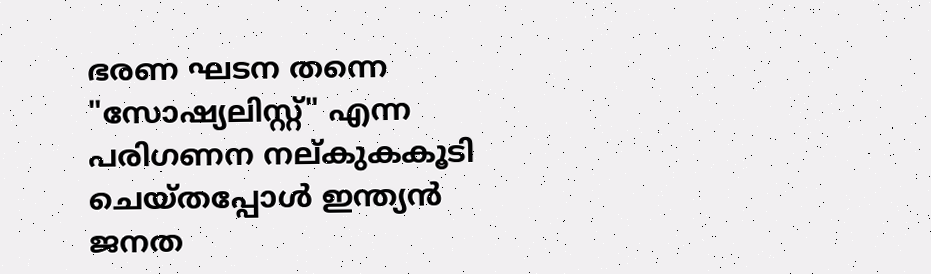ഭരണ ഘടന തന്നെ "സോഷ്യലിസ്റ്റ്" എന്ന പരിഗണന നല്കുകകൂടി ചെയ്തപ്പോൾ ഇന്ത്യൻ ജനത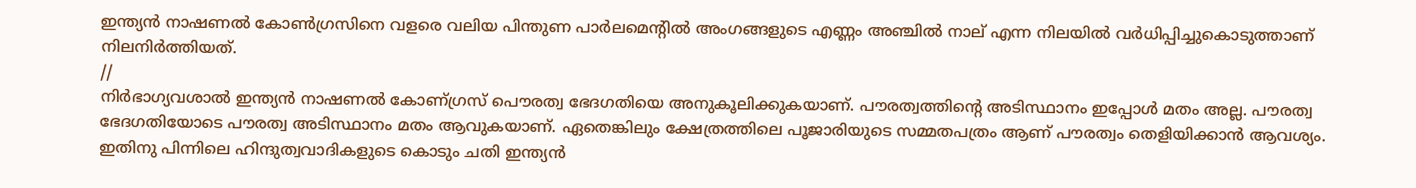ഇന്ത്യൻ നാഷണൽ കോൺഗ്രസിനെ വളരെ വലിയ പിന്തുണ പാർലമെന്റിൽ അംഗങ്ങളുടെ എണ്ണം അഞ്ചിൽ നാല് എന്ന നിലയിൽ വർധിപ്പിച്ചുകൊടുത്താണ് നിലനിർത്തിയത്.
//
നിർഭാഗ്യവശാൽ ഇന്ത്യൻ നാഷണൽ കോണ്ഗ്രസ് പൌരത്വ ഭേദഗതിയെ അനുകൂലിക്കുകയാണ്. പൗരത്വത്തിന്റെ അടിസ്ഥാനം ഇപ്പോൾ മതം അല്ല. പൗരത്വ ഭേദഗതിയോടെ പൗരത്വ അടിസ്ഥാനം മതം ആവുകയാണ്. ഏതെങ്കിലും ക്ഷേത്രത്തിലെ പൂജാരിയുടെ സമ്മതപത്രം ആണ് പൗരത്വം തെളിയിക്കാൻ ആവശ്യം. ഇതിനു പിന്നിലെ ഹിന്ദുത്വവാദികളുടെ കൊടും ചതി ഇന്ത്യൻ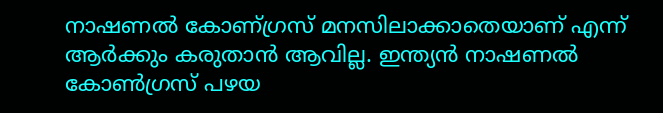നാഷണൽ കോണ്ഗ്രസ് മനസിലാക്കാതെയാണ് എന്ന് ആർക്കും കരുതാൻ ആവില്ല. ഇന്ത്യൻ നാഷണൽ കോൺഗ്രസ് പഴയ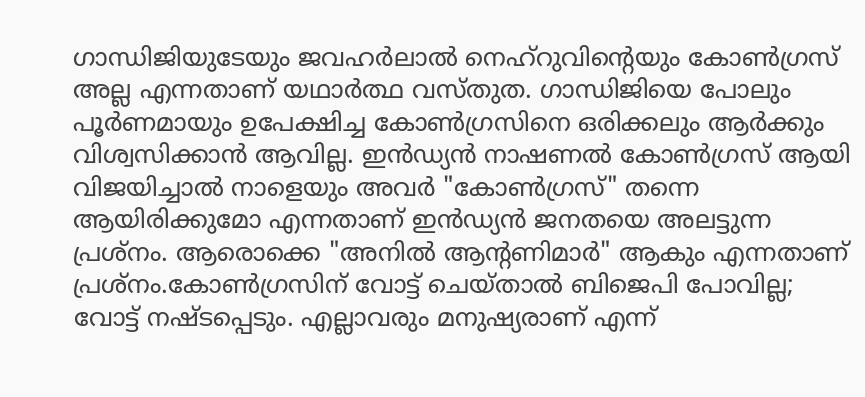ഗാന്ധിജിയുടേയും ജവഹർലാൽ നെഹ്‌റുവിന്റെയും കോൺഗ്രസ് അല്ല എന്നതാണ് യഥാർത്ഥ വസ്തുത. ഗാന്ധിജിയെ പോലും പൂർണമായും ഉപേക്ഷിച്ച കോൺഗ്രസിനെ ഒരിക്കലും ആർക്കും വിശ്വസിക്കാൻ ആവില്ല. ഇൻഡ്യൻ നാഷണൽ കോൺഗ്രസ് ആയി വിജയിച്ചാൽ നാളെയും അവർ "കോൺഗ്രസ്" തന്നെ ആയിരിക്കുമോ എന്നതാണ് ഇൻഡ്യൻ ജനതയെ അലട്ടുന്ന പ്രശ്നം. ആരൊക്കെ "അനിൽ ആന്റണിമാർ" ആകും എന്നതാണ് പ്രശ്നം.കോൺഗ്രസിന് വോട്ട് ചെയ്‌താൽ ബിജെപി പോവില്ല; വോട്ട് നഷ്ടപ്പെടും. എല്ലാവരും മനുഷ്യരാണ് എന്ന്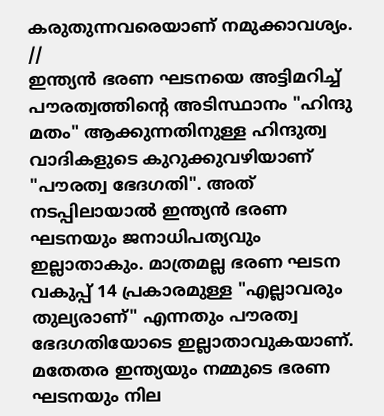കരുതുന്നവരെയാണ് നമുക്കാവശ്യം.
//
ഇന്ത്യൻ ഭരണ ഘടനയെ അട്ടിമറിച്ച് പൗരത്വത്തിന്റെ അടിസ്ഥാനം "ഹിന്ദു മതം" ആക്കുന്നതിനുള്ള ഹിന്ദുത്വ വാദികളുടെ കുറുക്കുവഴിയാണ് "പൗരത്വ ഭേദഗതി". അത് നടപ്പിലായാൽ ഇന്ത്യൻ ഭരണ ഘടനയും ജനാധിപത്യവും ഇല്ലാതാകും. മാത്രമല്ല ഭരണ ഘടന വകുപ്പ് 14 പ്രകാരമുള്ള "എല്ലാവരും തുല്യരാണ്" എന്നതും പൗരത്വ ഭേദഗതിയോടെ ഇല്ലാതാവുകയാണ്. മതേതര ഇന്ത്യയും നമ്മുടെ ഭരണ ഘടനയും നില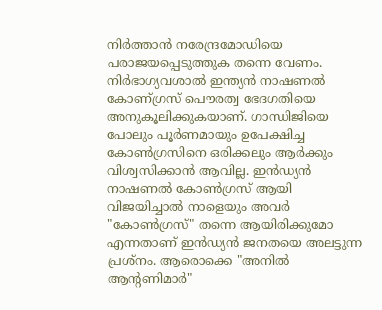നിർത്താൻ നരേന്ദ്രമോഡിയെ പരാജയപ്പെടുത്തുക തന്നെ വേണം. നിർഭാഗ്യവശാൽ ഇന്ത്യൻ നാഷണൽ കോണ്ഗ്രസ് പൌരത്വ ഭേദഗതിയെ അനുകൂലിക്കുകയാണ്. ഗാന്ധിജിയെ പോലും പൂർണമായും ഉപേക്ഷിച്ച കോൺഗ്രസിനെ ഒരിക്കലും ആർക്കും വിശ്വസിക്കാൻ ആവില്ല. ഇൻഡ്യൻ നാഷണൽ കോൺഗ്രസ് ആയി വിജയിച്ചാൽ നാളെയും അവർ "കോൺഗ്രസ്" തന്നെ ആയിരിക്കുമോ എന്നതാണ് ഇൻഡ്യൻ ജനതയെ അലട്ടുന്ന പ്രശ്നം. ആരൊക്കെ "അനിൽ ആന്റണിമാർ"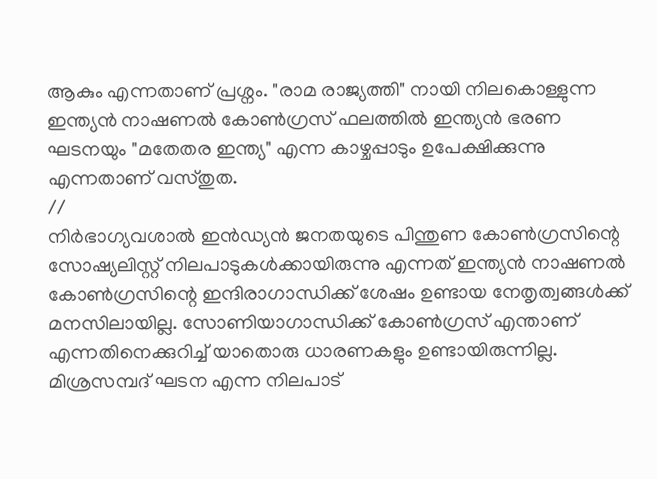ആകും എന്നതാണ് പ്രശ്നം. "രാമ രാജ്യത്തി" നായി നിലകൊള്ളുന്ന ഇന്ത്യൻ നാഷണൽ കോൺഗ്രസ് ഫലത്തിൽ ഇന്ത്യൻ ഭരണ ഘടനയും "മതേതര ഇന്ത്യ" എന്ന കാഴ്ചപ്പാടും ഉപേക്ഷിക്കുന്നു എന്നതാണ് വസ്തുത.
//
നിർഭാഗ്യവശാൽ ഇൻഡ്യൻ ജനതയുടെ പിന്തുണ കോൺഗ്രസിന്റെ സോഷ്യലിസ്റ്റ് നിലപാടുകൾക്കായിരുന്നു എന്നത് ഇന്ത്യൻ നാഷണൽ കോൺഗ്രസിന്റെ ഇന്ദിരാഗാന്ധിക്ക്‌ ശേഷം ഉണ്ടായ നേതൃത്വങ്ങൾക്ക് മനസിലായില്ല. സോണിയാഗാന്ധിക്ക് കോൺഗ്രസ് എന്താണ് എന്നതിനെക്കുറിച്ച് യാതൊരു ധാരണകളും ഉണ്ടായിരുന്നില്ല. മിശ്രസമ്പദ് ഘടന എന്ന നിലപാട്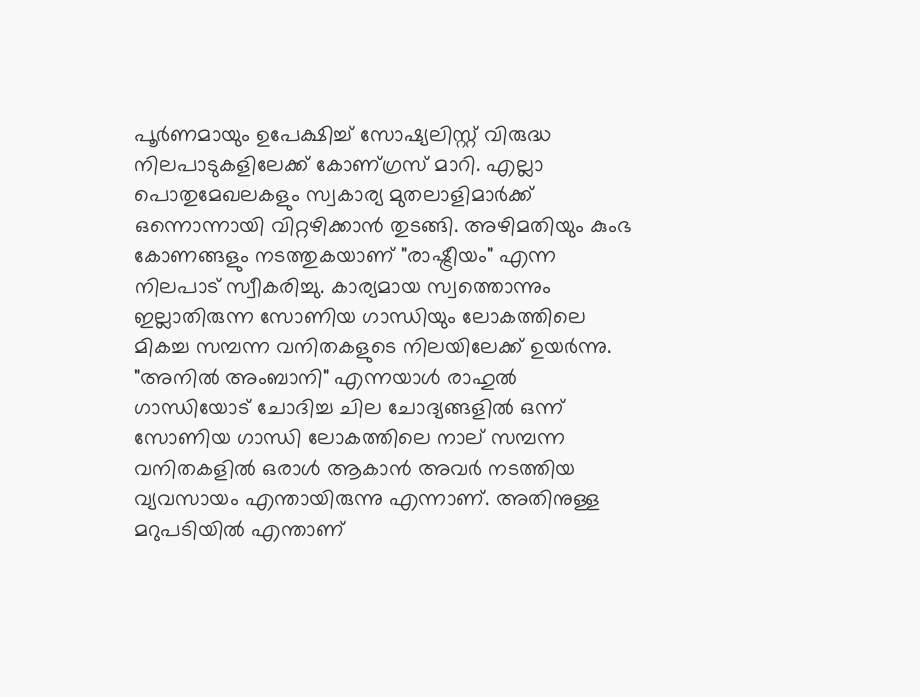പൂർണമായും ഉപേക്ഷിച്ച് സോഷ്യലിസ്റ്റ് വിരുദ്ധ നിലപാടുകളിലേക്ക് കോണ്ഗ്രസ് മാറി. എല്ലാ പൊതുമേഖലകളും സ്വകാര്യ മുതലാളിമാർക്ക് ഒന്നൊന്നായി വിറ്റഴിക്കാൻ തുടങ്ങി. അഴിമതിയും കുംഭ കോണങ്ങളും നടത്തുകയാണ് "രാഷ്ട്രീയം" എന്ന നിലപാട് സ്വീകരിച്ചു. കാര്യമായ സ്വത്തൊന്നും ഇല്ലാതിരുന്ന സോണിയ ഗാന്ധിയും ലോകത്തിലെ മികച്ച സമ്പന്ന വനിതകളുടെ നിലയിലേക്ക് ഉയർന്നു. "അനിൽ അംബാനി" എന്നയാൾ രാഹുൽ ഗാന്ധിയോട് ചോദിച്ച ചില ചോദ്യങ്ങളിൽ ഒന്ന് സോണിയ ഗാന്ധി ലോകത്തിലെ നാല് സമ്പന്ന വനിതകളിൽ ഒരാൾ ആകാൻ അവർ നടത്തിയ വ്യവസായം എന്തായിരുന്നു എന്നാണ്. അതിനുള്ള മറുപടിയിൽ എന്താണ്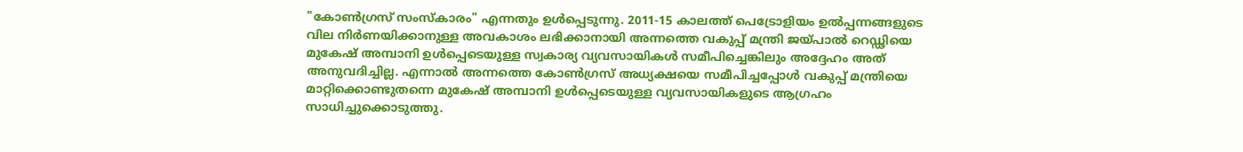"കോൺഗ്രസ് സംസ്കാരം" എന്നതും ഉൾപ്പെടുന്നു. 2011-15 കാലത്ത് പെട്രോളിയം ഉൽപ്പന്നങ്ങളുടെ വില നിർണയിക്കാനുള്ള അവകാശം ലഭിക്കാനായി അന്നത്തെ വകുപ്പ് മന്ത്രി ജയ്പാൽ റെഡ്ഢിയെ മുകേഷ് അമ്പാനി ഉൾപ്പെടെയുള്ള സ്വകാര്യ വ്യവസായികൾ സമീപിച്ചെങ്കിലും അദ്ദേഹം അത് അനുവദിച്ചില്ല. എന്നാൽ അന്നത്തെ കോൺഗ്രസ് അധ്യക്ഷയെ സമീപിച്ചപ്പോൾ വകുപ്പ് മന്ത്രിയെ മാറ്റിക്കൊണ്ടുതന്നെ മുകേഷ് അമ്പാനി ഉൾപ്പെടെയുള്ള വ്യവസായികളുടെ ആഗ്രഹം സാധിച്ചുക്കൊടുത്തു.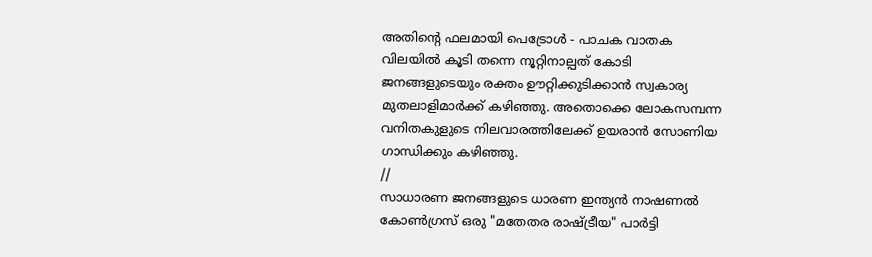അതിന്റെ ഫലമായി പെട്രോൾ - പാചക വാതക വിലയിൽ കൂടി തന്നെ നൂറ്റിനാല്പത് കോടി ജനങ്ങളുടെയും രക്തം ഊറ്റിക്കുടിക്കാൻ സ്വകാര്യ മുതലാളിമാർക്ക് കഴിഞ്ഞു. അതൊക്കെ ലോകസമ്പന്ന വനിതകുളുടെ നിലവാരത്തിലേക്ക് ഉയരാൻ സോണിയ ഗാന്ധിക്കും കഴിഞ്ഞു.
//
സാധാരണ ജനങ്ങളുടെ ധാരണ ഇന്ത്യൻ നാഷണൽ കോൺഗ്രസ് ഒരു "മതേതര രാഷ്ട്രീയ" പാർട്ടി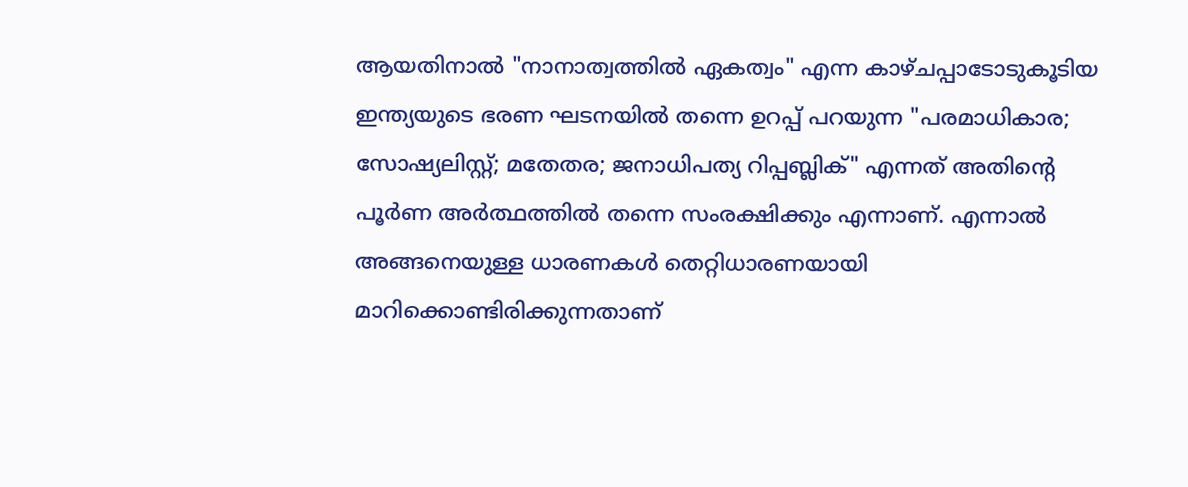ആയതിനാൽ "നാനാത്വത്തിൽ ഏകത്വം" എന്ന കാഴ്ചപ്പാടോടുകൂടിയ ഇന്ത്യയുടെ ഭരണ ഘടനയിൽ തന്നെ ഉറപ്പ് പറയുന്ന "പരമാധികാര; സോഷ്യലിസ്റ്റ്; മതേതര; ജനാധിപത്യ റിപ്പബ്ലിക്" എന്നത് അതിന്റെ പൂർണ അർത്ഥത്തിൽ തന്നെ സംരക്ഷിക്കും എന്നാണ്. എന്നാൽ അങ്ങനെയുള്ള ധാരണകൾ തെറ്റിധാരണയായി മാറിക്കൊണ്ടിരിക്കുന്നതാണ്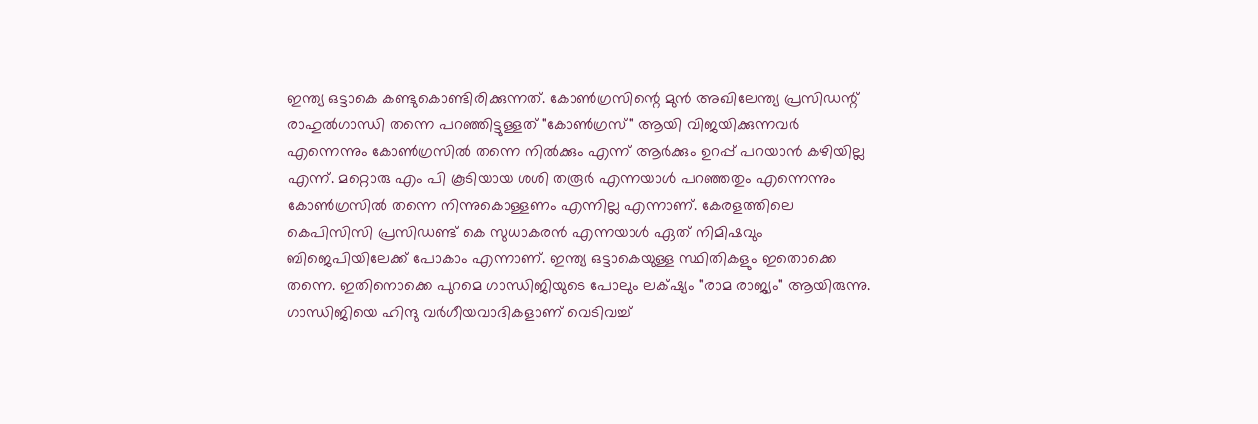ഇന്ത്യ ഒട്ടാകെ കണ്ടുകൊണ്ടിരിക്കുന്നത്. കോൺഗ്രസിന്റെ മുൻ അഖിലേന്ത്യ പ്രസിഡന്റ് രാഹുൽഗാന്ധി തന്നെ പറഞ്ഞിട്ടുള്ളത് "കോൺഗ്രസ്" ആയി വിജയിക്കുന്നവർ എന്നെന്നും കോൺഗ്രസിൽ തന്നെ നിൽക്കും എന്ന് ആർക്കും ഉറപ്പ് പറയാൻ കഴിയില്ല എന്ന്. മറ്റൊരു എം പി കൂടിയായ ശശി തരൂർ എന്നയാൾ പറഞ്ഞതും എന്നെന്നും കോൺഗ്രസിൽ തന്നെ നിന്നുകൊള്ളണം എന്നില്ല എന്നാണ്‌. കേരളത്തിലെ കെപിസിസി പ്രസിഡണ്ട് കെ സുധാകരൻ എന്നയാൾ ഏത് നിമിഷവും ബിജെപിയിലേക്ക് പോകാം എന്നാണ്. ഇന്ത്യ ഒട്ടാകെയുള്ള സ്ഥിതികളും ഇതൊക്കെ തന്നെ. ഇതിനൊക്കെ പുറമെ ഗാന്ധിജിയുടെ പോലും ലക്‌ഷ്യം "രാമ രാജ്യം" ആയിരുന്നു. ഗാന്ധിജിയെ ഹിന്ദു വർഗീയവാദികളാണ് വെടിവച്ച്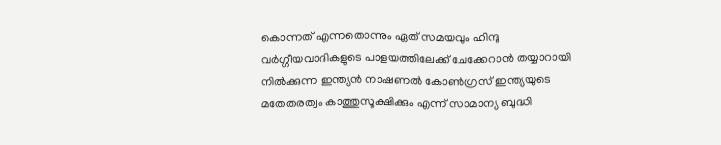കൊന്നത് എന്നതൊന്നും ഏത് സമയവും ഹിന്ദു വർഗ്ഗീയവാദികളുടെ പാളയത്തിലേക്ക് ചേക്കേറാൻ തയ്യാറായി നിൽക്കുന്ന ഇന്ത്യൻ നാഷണൽ കോൺഗ്രസ് ഇന്ത്യയുടെ മതേതരത്വം കാത്തുസൂക്ഷിക്കും എന്ന് സാമാന്യ ബുദ്ധി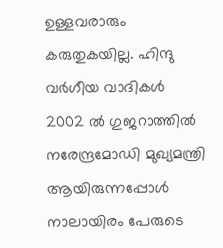ഉള്ളവരാരും കരുതുകയില്ല. ഹിന്ദു വർഗീയ വാദികൾ 2002 ൽ ഗുജറാത്തിൽ നരേന്ദ്രമോഡി മുഖ്യമന്ത്രി ആയിരുന്നപ്പോൾ നാലായിരം പേരുടെ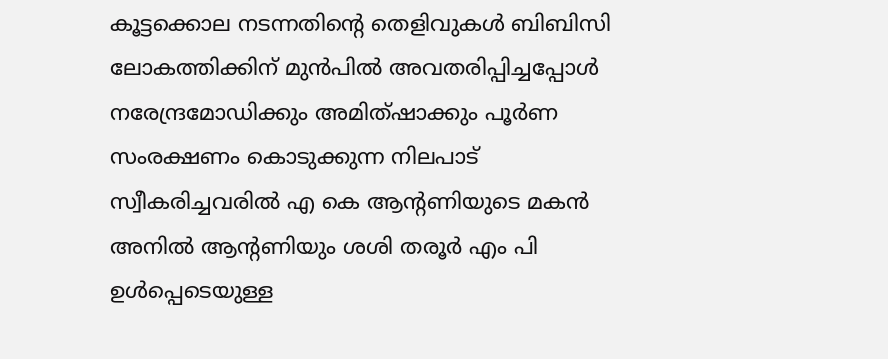കൂട്ടക്കൊല നടന്നതിന്റെ തെളിവുകൾ ബിബിസി ലോകത്തിക്കിന് മുൻപിൽ അവതരിപ്പിച്ചപ്പോൾ നരേന്ദ്രമോഡിക്കും അമിത്ഷാക്കും പൂർണ സംരക്ഷണം കൊടുക്കുന്ന നിലപാട് സ്വീകരിച്ചവരിൽ എ കെ ആന്റണിയുടെ മകൻ അനിൽ ആന്റണിയും ശശി തരൂർ എം പി ഉൾപ്പെടെയുള്ള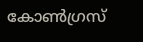കോൺഗ്രസ്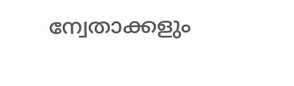ന്വേതാക്കളും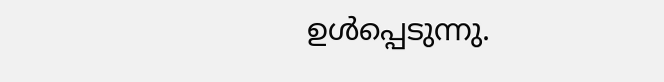ഉൾപ്പെടുന്നു.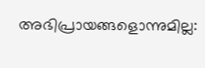അഭിപ്രായങ്ങളൊന്നുമില്ല: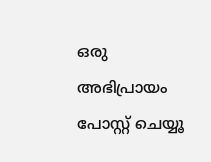ഒരു അഭിപ്രായം പോസ്റ്റ് ചെയ്യൂ